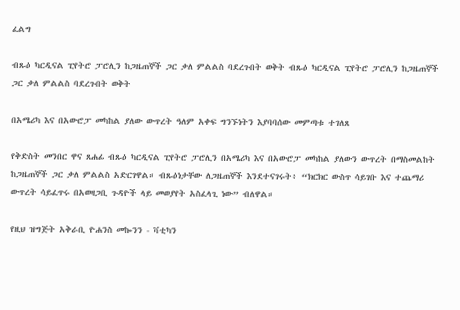ፈልግ

ብጹዕ ካርዲናል ፒየትሮ ፓሮሊን ከጋዜጠኞች ጋር ቃለ ምልልስ ባደረጉበት ወቅት ብጹዕ ካርዲናል ፒየትሮ ፓሮሊን ከጋዜጠኞች ጋር ቃለ ምልልስ ባደረጉበት ወቅት

በአሜሪካ እና በአውሮፓ መካከል ያለው ውጥረት ዓለም አቀፍ ግንኙነትን እያባባሰው መምጣቱ ተገለጸ

የቅድስት መንበር ዋና ጸሐፊ ብጹዕ ካርዲናል ፒየትሮ ፓሮሊን በአሜሪካ እና በአውሮፓ መካከል ያለውን ውጥረት በማስመልከት ከጋዜጠኞች ጋር ቃለ ምልልስ አድርገዋል። ብጹዕነታቸው ለጋዜጠኞች እንደተናገሩት፥ “ክርክር ውስጥ ሳይገቡ እና ተጨማሪ ውጥረት ሳይፈጥሩ በአወዛጋቢ ጉዳዮች ላይ መወያየት አስፈላጊ ነው” ብለዋል።

የዚህ ዝግጅት አቅራቢ ዮሐንስ መኰንን - ቫቲካን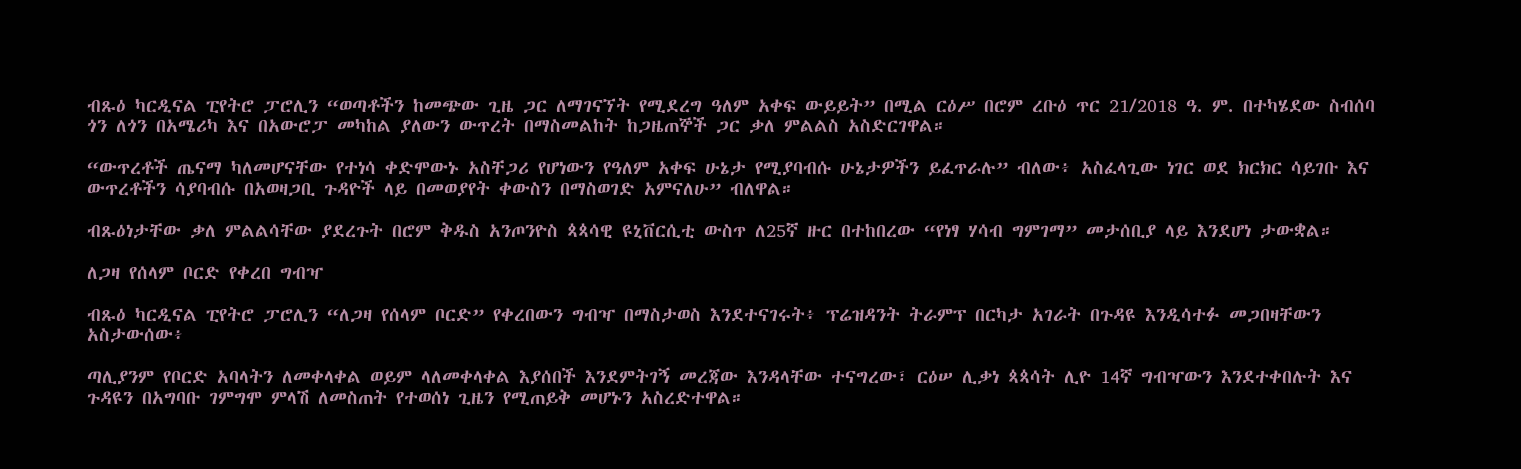ብጹዕ ካርዲናል ፒየትሮ ፓሮሊን “ወጣቶችን ከመጭው ጊዜ ጋር ለማገናኘት የሚደረግ ዓለም አቀፍ ውይይት” በሚል ርዕሥ በሮም ረቡዕ ጥር 21/2018 ዓ. ም. በተካሄደው ስብሰባ ጎን ለጎን በአሜሪካ እና በአውሮፓ መካከል ያለውን ውጥረት በማስመልከት ከጋዜጠኞች ጋር ቃለ ምልልስ አስድርገዋል።

“ውጥረቶች ጤናማ ካለመሆናቸው የተነሳ ቀድሞውኑ አስቸጋሪ የሆነውን የዓለም አቀፍ ሁኔታ የሚያባብሱ ሁኔታዎችን ይፈጥራሉ” ብለው፥ አስፈላጊው ነገር ወደ ክርክር ሳይገቡ እና ውጥረቶችን ሳያባብሱ በአወዛጋቢ ጉዳዮች ላይ በመወያየት ቀውስን በማስወገድ አምናለሁ” ብለዋል።

ብጹዕነታቸው ቃለ ምልልሳቸው ያደረጉት በሮም ቅዱስ አንጦንዮስ ጳጳሳዊ ዩኒቨርሲቲ ውስጥ ለ25ኛ ዙር በተከበረው “የነፃ ሃሳብ ግምገማ” መታሰቢያ ላይ እንደሆነ ታውቋል።

ለጋዛ የሰላም ቦርድ የቀረበ ግብዣ

ብጹዕ ካርዲናል ፒየትሮ ፓሮሊን “ለጋዛ የሰላም ቦርድ” የቀረበውን ግብዣ በማስታወስ እንደተናገሩት፥ ፕሬዝዳንት ትራምፕ በርካታ አገራት በጉዳዩ እንዲሳተፉ መጋበዛቸውን አስታውሰው፥

ጣሊያንም የቦርድ አባላትን ለመቀላቀል ወይም ላለመቀላቀል እያሰበች እንደምትገኝ መረጃው እንዳላቸው ተናግረው፣ ርዕሠ ሊቃነ ጳጳሳት ሊዮ 14ኛ ግብዣውን እንደተቀበሉት እና ጉዳዩን በአግባቡ ገምግሞ ምላሽ ለመስጠት የተወሰነ ጊዜን የሚጠይቅ መሆኑን አስረድተዋል።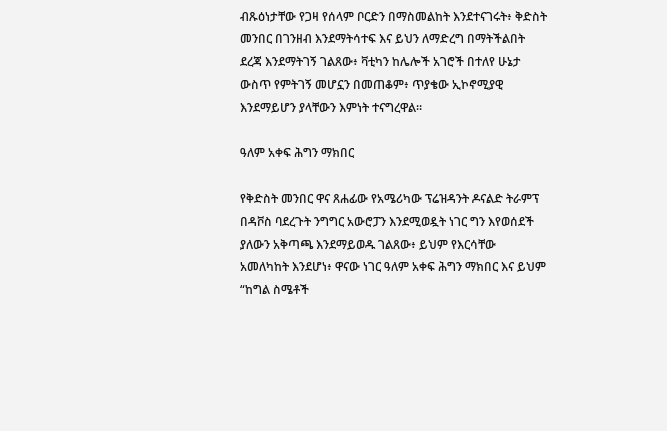ብጹዕነታቸው የጋዛ የሰላም ቦርድን በማስመልከት እንደተናገሩት፥ ቅድስት መንበር በገንዘብ እንደማትሳተፍ እና ይህን ለማድረግ በማትችልበት ደረጃ እንደማትገኝ ገልጸው፥ ቫቲካን ከሌሎች አገሮች በተለየ ሁኔታ ውስጥ የምትገኝ መሆኗን በመጠቆም፥ ጥያቄው ኢኮኖሚያዊ እንደማይሆን ያላቸውን እምነት ተናግረዋል።

ዓለም አቀፍ ሕግን ማክበር

የቅድስት መንበር ዋና ጸሐፊው የአሜሪካው ፕሬዝዳንት ዶናልድ ትራምፕ በዳቮስ ባደረጉት ንግግር አውሮፓን እንደሚወዷት ነገር ግን እየወሰደች ያለውን አቅጣጫ እንደማይወዱ ገልጸው፥ ይህም የእርሳቸው አመለካከት እንደሆነ፥ ዋናው ነገር ዓለም አቀፍ ሕግን ማክበር እና ይህም “ከግል ስሜቶች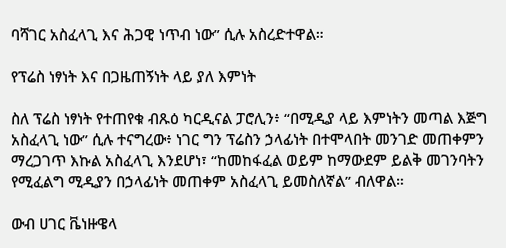ባሻገር አስፈላጊ እና ሕጋዊ ነጥብ ነው” ሲሉ አስረድተዋል።

የፕሬስ ነፃነት እና በጋዜጠኝነት ላይ ያለ እምነት

ስለ ፕሬስ ነፃነት የተጠየቁ ብጹዕ ካርዲናል ፓሮሊን፥ “በሚዲያ ላይ እምነትን መጣል እጅግ አስፈላጊ ነው” ሲሉ ተናግረው፥ ነገር ግን ፕሬስን ኃላፊነት በተሞላበት መንገድ መጠቀምን ማረጋገጥ እኩል አስፈላጊ እንደሆነ፣ “ከመከፋፈል ወይም ከማውደም ይልቅ መገንባትን የሚፈልግ ሚዲያን በኃላፊነት መጠቀም አስፈላጊ ይመስለኛል” ብለዋል።

ውብ ሀገር ቬነዙዌላ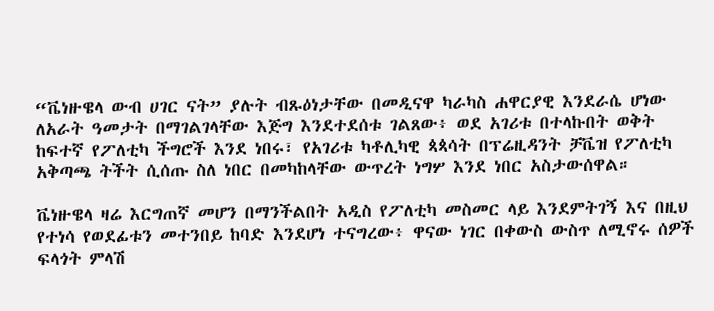“ቬነዙዌላ ውብ ሀገር ናት” ያሉት ብጹዕነታቸው በመዲናዋ ካራካስ ሐዋርያዊ እንደራሴ ሆነው ለአራት ዓመታት በማገልገላቸው እጅግ እንደተደሰቱ ገልጸው፥ ወደ አገሪቱ በተላኩበት ወቅት ከፍተኛ የፖለቲካ ችግሮች እንደ ነበሩ፣ የአገሪቱ ካቶሊካዊ ጳጳሳት በፕሬዚዳንት ቻቬዝ የፖለቲካ አቅጣጫ ትችት ሲሰጡ ስለ ነበር በመካከላቸው ውጥረት ነግሦ እንደ ነበር አስታውሰዋል።

ቬነዙዌላ ዛሬ እርግጠኛ መሆን በማንችልበት አዲስ የፖለቲካ መስመር ላይ እንደምትገኝ እና በዚህ የተነሳ የወደፊቱን መተንበይ ከባድ እንደሆነ ተናግረው፥ ዋናው ነገር በቀውስ ውስጥ ለሚኖሩ ሰዎች ፍላጎት ምላሽ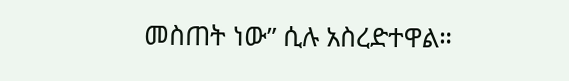መስጠት ነው” ሲሉ አስረድተዋል።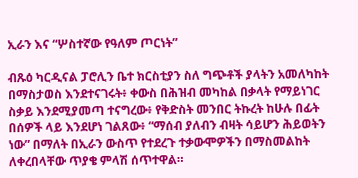ኢራን እና “ሦስተኛው የዓለም ጦርነት”

ብጹዕ ካርዲናል ፓሮሊን ቤተ ክርስቲያን ስለ ግጭቶች ያላትን አመለካከት በማስታወስ እንደተናገሩት፥ ቀውስ በሕዝብ መካከል በቃላት የማይነገር ስቃይ እንደሚያመጣ ተናግረው፥ የቅድስት መንበር ትኩረት ከሁሉ በፊት በሰዎች ላይ እንደሆነ ገልጸው፥ “ማሰብ ያለብን ብዛት ሳይሆን ሕይወትን ነው” በማለት በኢራን ውስጥ የተደረጉ ተቃውሞዎችን በማስመልከት ለቀረበላቸው ጥያቄ ምላሽ ሰጥተዋል።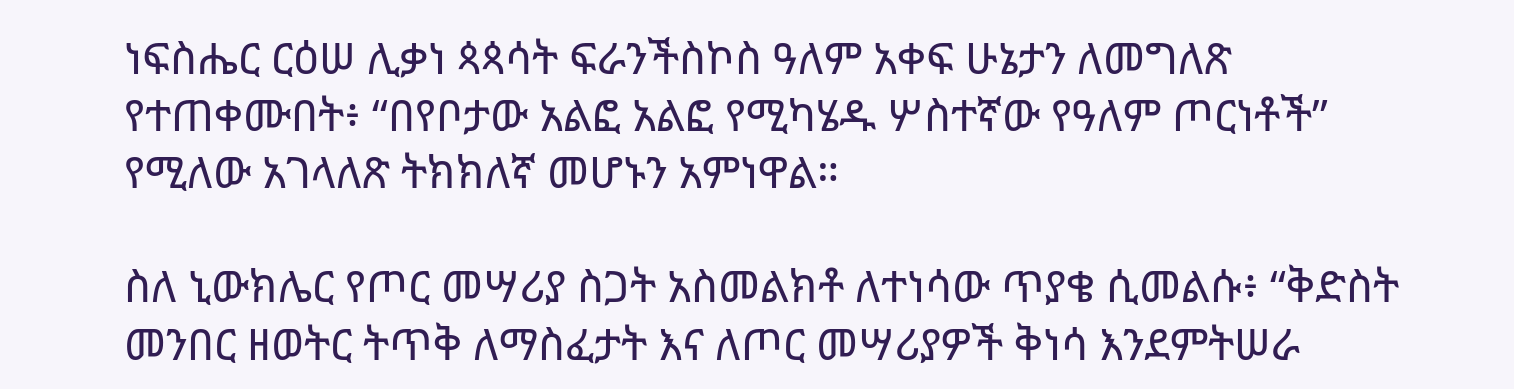ነፍስሔር ርዕሠ ሊቃነ ጳጳሳት ፍራንችስኮስ ዓለም አቀፍ ሁኔታን ለመግለጽ የተጠቀሙበት፥ “በየቦታው አልፎ አልፎ የሚካሄዱ ሦስተኛው የዓለም ጦርነቶች” የሚለው አገላለጽ ትክክለኛ መሆኑን አምነዋል።

ስለ ኒውክሌር የጦር መሣሪያ ስጋት አስመልክቶ ለተነሳው ጥያቄ ሲመልሱ፥ “ቅድስት መንበር ዘወትር ትጥቅ ለማስፈታት እና ለጦር መሣሪያዎች ቅነሳ እንደምትሠራ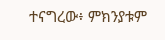ተናግረው፥ ምክንያቱም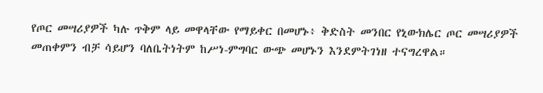የጦር መሣሪያዎች ካሉ ጥቅም ላይ መዋላቸው የማይቀር በመሆኑ፥ ቅድስት መንበር የኒውክሌር ጦር መሣሪያዎች መጠቀምን ብቻ ሳይሆን ባለቤትነትም ከሥነ-ምግባር ውጭ መሆኑን እንደምትገነዘ ተናግረዋል።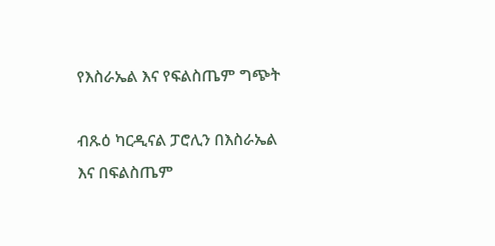የእስራኤል እና የፍልስጤም ግጭት

ብጹዕ ካርዲናል ፓሮሊን በእስራኤል እና በፍልስጤም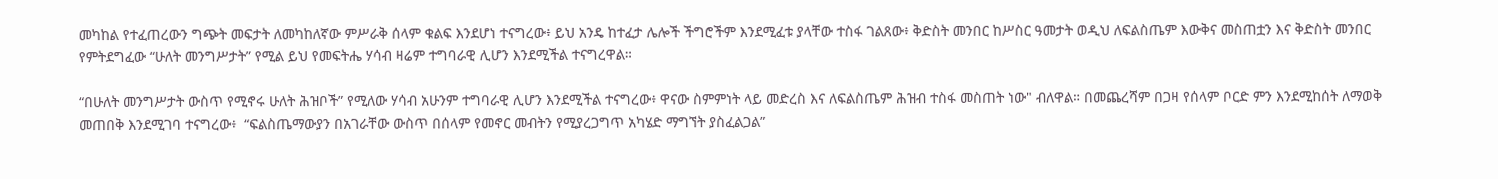መካከል የተፈጠረውን ግጭት መፍታት ለመካከለኛው ምሥራቅ ሰላም ቁልፍ እንደሆነ ተናግረው፥ ይህ አንዴ ከተፈታ ሌሎች ችግሮችም እንደሚፈቱ ያላቸው ተስፋ ገልጸው፥ ቅድስት መንበር ከሥስር ዓመታት ወዲህ ለፍልስጤም እውቅና መስጠቷን እና ቅድስት መንበር የምትደግፈው “ሁለት መንግሥታት” የሚል ይህ የመፍትሔ ሃሳብ ዛሬም ተግባራዊ ሊሆን እንደሚችል ተናግረዋል።

“በሁለት መንግሥታት ውስጥ የሚኖሩ ሁለት ሕዝቦች” የሚለው ሃሳብ አሁንም ተግባራዊ ሊሆን እንደሚችል ተናግረው፥ ዋናው ስምምነት ላይ መድረስ እና ለፍልስጤም ሕዝብ ተስፋ መስጠት ነው" ብለዋል። በመጨረሻም በጋዛ የሰላም ቦርድ ምን እንደሚከሰት ለማወቅ መጠበቅ እንደሚገባ ተናግረው፥  “ፍልስጤማውያን በአገራቸው ውስጥ በሰላም የመኖር መብትን የሚያረጋግጥ አካሄድ ማግኘት ያስፈልጋል”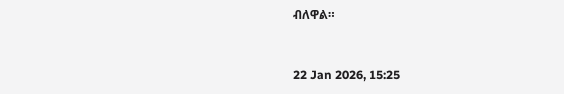ብለዋል።



22 Jan 2026, 15:25